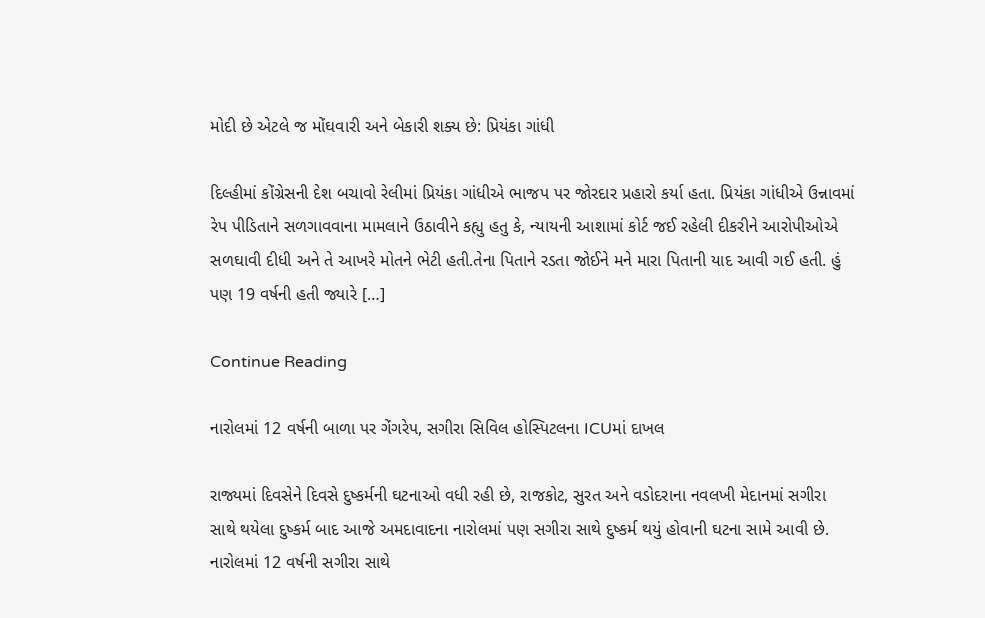મોદી છે એટલે જ મોંઘવારી અને બેકારી શક્ય છે: પ્રિયંકા ગાંધી

દિલ્હીમાં કોંગ્રેસની દેશ બચાવો રેલીમાં પ્રિયંકા ગાંધીએ ભાજપ પર જોરદાર પ્રહારો કર્યા હતા. પ્રિયંકા ગાંધીએ ઉન્નાવમાં રેપ પીડિતાને સળગાવવાના મામલાને ઉઠાવીને કહ્યુ હતુ કે, ન્યાયની આશામાં કોર્ટ જઈ રહેલી દીકરીને આરોપીઓએ સળઘાવી દીધી અને તે આખરે મોતને ભેટી હતી.તેના પિતાને રડતા જોઈને મને મારા પિતાની યાદ આવી ગઈ હતી. હું પણ 19 વર્ષની હતી જ્યારે […]

Continue Reading

નારોલમાં 12 વર્ષની બાળા પર ગેંગરેપ, સગીરા સિવિલ હોસ્પિટલના ICUમાં દાખલ

રાજ્યમાં દિવસેને દિવસે દુષ્કર્મની ઘટનાઓ વધી રહી છે, રાજકોટ, સુરત અને વડોદરાના નવલખી મેદાનમાં સગીરા સાથે થયેલા દુષ્કર્મ બાદ આજે અમદાવાદના નારોલમાં પણ સગીરા સાથે દુષ્કર્મ થયું હોવાની ઘટના સામે આવી છે. નારોલમાં 12 વર્ષની સગીરા સાથે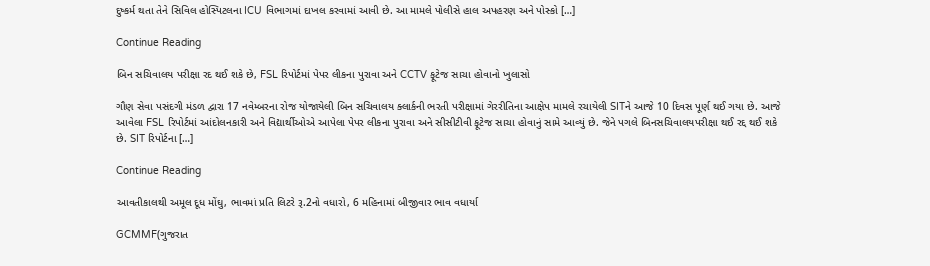દુષ્કર્મ થતા તેને સિવિલ હોસ્પિટલના ICU વિભાગમાં દાખલ કરવામાં આવી છે. આ મામલે પોલીસે હાલ અપહરણ અને પોસ્કો […]

Continue Reading

બિન સચિવાલય પરીક્ષા રદ થઈ શકે છે, FSL રિપોર્ટમાં પેપર લીકના પુરાવા અને CCTV ફૂટેજ સાચા હોવાનો ખુલાસો

ગૌણ સેવા પસંદગી મંડળ દ્વારા 17 નવેમ્બરના રોજ યોજાયેલી બિન સચિવાલય ક્લાર્કની ભરતી પરીક્ષામાં ગેરરીતિના આક્ષેપ મામલે રચાયેલી SITને આજે 10 દિવસ પૂર્ણ થઈ ગયા છે. આજે આવેલા FSL રિપોર્ટમાં આંદોલનકારી અને વિદ્યાર્થીઓએ આપેલા પેપર લીકના પુરાવા અને સીસીટીવી ફૂટેજ સાચા હોવાનું સામે આવ્યું છે. જેને પગલે બિનસચિવાલયપરીક્ષા થઈ રદ્દ થઈ શકે છે. SIT રિપોર્ટના […]

Continue Reading

આવતીકાલથી અમૂલ દૂધ મોંઘુ, ભાવમાં પ્રતિ લિટરે રૂ.2નો વધારો, 6 મહિનામાં બીજીવાર ભાવ વધાર્યા

GCMMF(ગુજરાત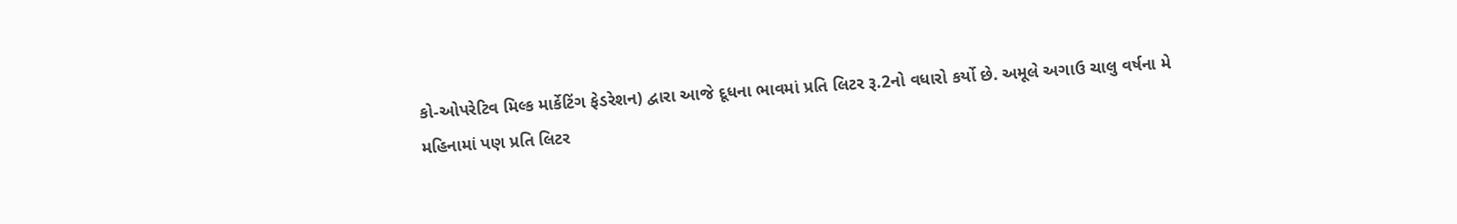કો-ઓપરેટિવ મિલ્ક માર્કેટિંગ ફેડરેશન) દ્વારા આજે દૂધના ભાવમાં પ્રતિ લિટર રૂ.2નો વધારો કર્યો છે. અમૂલે અગાઉ ચાલુ વર્ષના મે મહિનામાં પણ પ્રતિ લિટર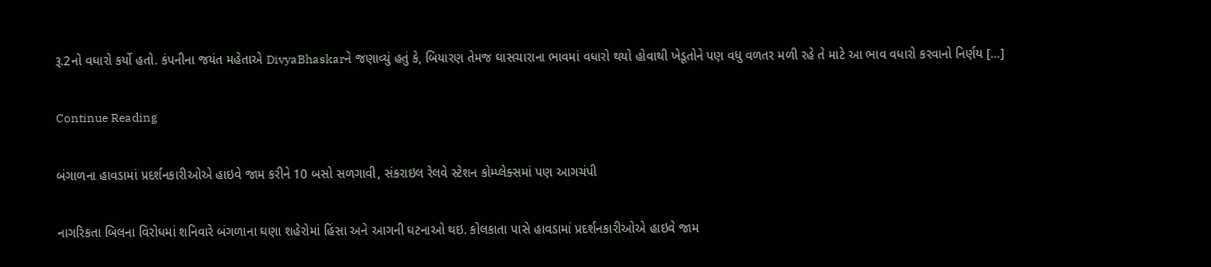રૂ.2નો વધારો કર્યો હતો. કંપનીના જયંત મહેતાએ DivyaBhaskarને જણાવ્યું હતું કે, બિયારણ તેમજ ઘાસચારાના ભાવમાં વધારો થયો હોવાથી ખેડૂતોને પણ વધુ વળતર મળી રહે તે માટે આ ભાવ વધારો કરવાનો નિર્ણય […]

Continue Reading

બંગાળના હાવડામાં પ્રદર્શનકારીઓએ હાઇવે જામ કરીને 10 બસો સળગાવી, સંકરાઇલ રેલવે સ્ટેશન કોમ્પ્લેક્સમાં પણ આગચંપી

નાગરિકતા બિલના વિરોધમાં શનિવારે બંગળાના ઘણા શહેરોમાં હિંસા અને આગની ઘટનાઓ થઇ. કોલકાતા પાસે હાવડામાં પ્રદર્શનકારીઓએ હાઇવે જામ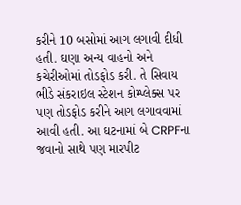કરીને 10 બસોમાં આગ લગાવી દીધી હતી. ઘણા અન્ય વાહનો અને કચેરીઓમાં તોડફોડ કરી. તે સિવાય ભીડે સંકરાઇલ સ્ટેશન કોમ્પ્લેક્સ પર પણ તોડફોડ કરીને આગ લગાવવામાં આવી હતી. આ ઘટનામાં બે CRPFના જવાનો સાથે પણ મારપીટ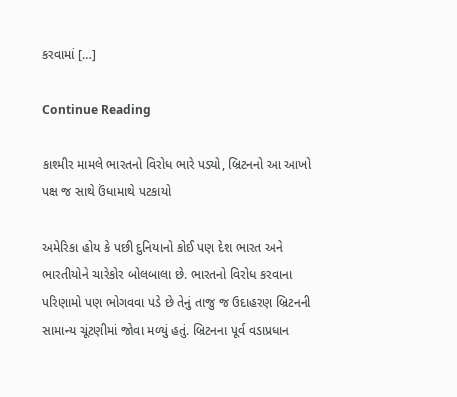કરવામાં […]

Continue Reading

કાશ્મીર મામલે ભારતનો વિરોધ ભારે પડ્યો, બ્રિટનનો આ આખો પક્ષ જ સાથે ઉંધામાથે પટકાયો

અમેરિકા હોય કે પછી દુનિયાનો કોઈ પણ દેશ ભારત અને ભારતીયોને ચારેકોર બોલબાલા છે. ભારતનો વિરોધ કરવાના પરિણામો પણ ભોગવવા પડે છે તેનું તાજુ જ ઉદાહરણ બ્રિટનની સામાન્ય ચૂંટણીમાં જોવા મળ્યું હતું. બ્રિટનના પૂર્વ વડાપ્રધાન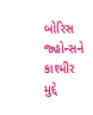બોરિસ જ્હોન્સને કાશ્મીર મુદ્દે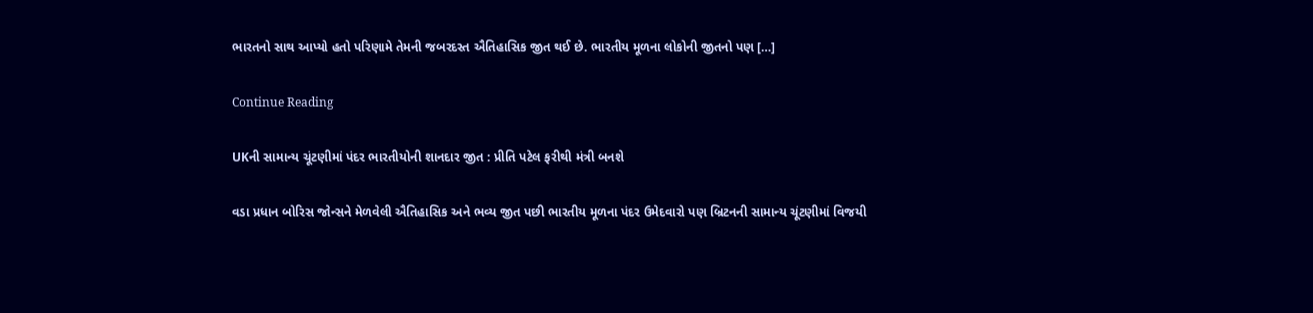ભારતનો સાથ આપ્યો હતો પરિણામે તેમની જબરદસ્ત ઐતિહાસિક જીત થઈ છે. ભારતીય મૂળના લોકોની જીતનો પણ […]

Continue Reading

UKની સામાન્ય ચૂંટણીમાં પંદર ભારતીયોની શાનદાર જીત : પ્રીતિ પટેલ ફરીથી મંત્રી બનશે

વડા પ્રધાન બોરિસ જોન્સને મેળવેલી ઐતિહાસિક અને ભવ્ય જીત પછી ભારતીય મૂળના પંદર ઉમેદવારો પણ બ્રિટનની સામાન્ય ચૂંટણીમાં વિજયી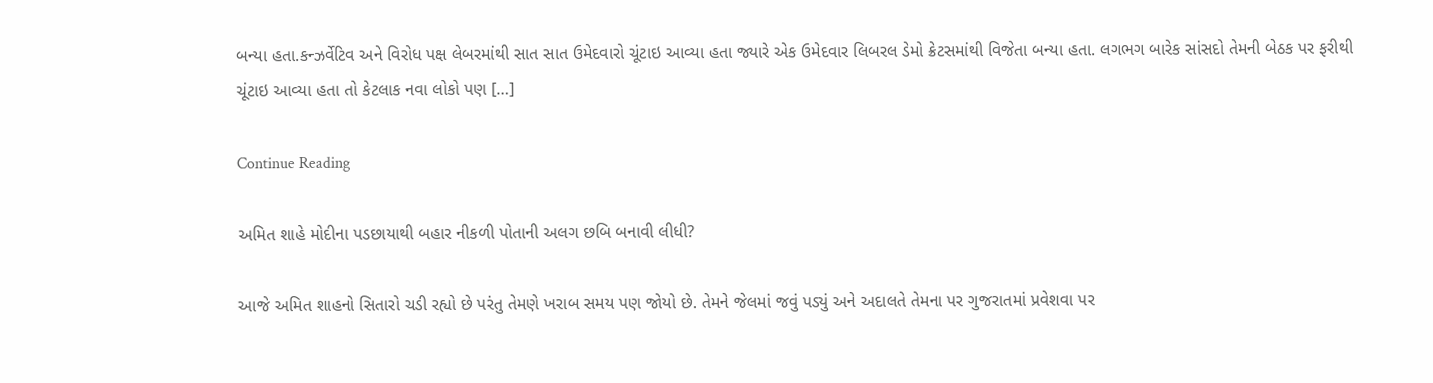બન્યા હતા.કન્ઝર્વેટિવ અને વિરોધ પક્ષ લેબરમાંથી સાત સાત ઉમેદવારો ચૂંટાઇ આવ્યા હતા જ્યારે એક ઉમેદવાર લિબરલ ડેમો ક્રેટસમાંથી વિજેતા બન્યા હતા. લગભગ બારેક સાંસદો તેમની બેઠક પર ફરીથી ચૂંટાઇ આવ્યા હતા તો કેટલાક નવા લોકો પણ […]

Continue Reading

અમિત શાહે મોદીના પડછાયાથી બહાર નીકળી પોતાની અલગ છબિ બનાવી લીધી?

આજે અમિત શાહનો સિતારો ચડી રહ્યો છે પરંતુ તેમણે ખરાબ સમય પણ જોયો છે. તેમને જેલમાં જવું પડ્યું અને અદાલતે તેમના પર ગુજરાતમાં પ્રવેશવા પર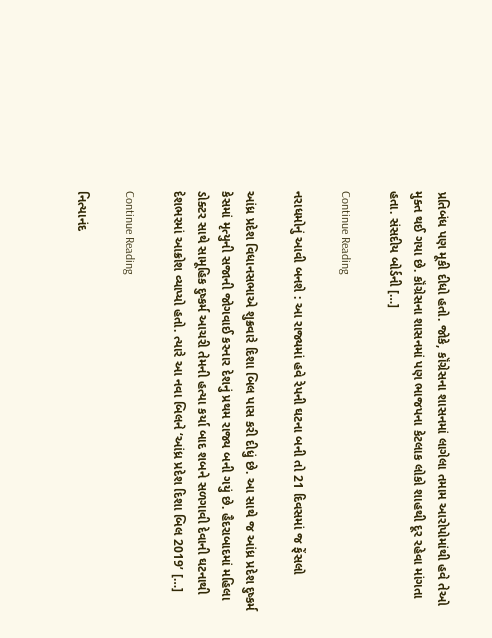પ્રતિબંધ પણ મૂકી દીધો હતો. જોકે, કૉંગ્રેસના શાસનમાં લાગેલા તમામ આરોપોમાંથી હવે તેઓ મુક્ત થઈ ગયા છે. કૉંગ્રેસના શાસનમાં પણ ભાજપના કેટલાક લોકો શાહથી દૂર રહેવા માંગતા હતા. સંસદીય બોર્ડની […]

Continue Reading

નરાધમોનું આવી બનશે : આ રાજ્યમાં હવે રેપની ઘટના બની તો 21 દિવસમાં જ ફેંસલો

આંધ્ર પ્રદેશ વિધાનસભાએ શુક્રવારે દિશા બિલ પાસ કરી દીધું છે. આ સાથે જ આંધ્ર પ્રદેશ દુષ્કર્મ કેસમાં મૃત્યુની સજાની જોગવાઈ કરનાર દેશનું પ્રથમ રાજ્ય બની ગયું છે. હૈદરાબાદમાં મહિલા ડોક્ટર સાથે સામૂહિક દુષ્કર્મ આચરી તેમની હત્યા કર્યા બાદ શબને સળગાવી દેવાની ઘટનાથી દેશભરમાં આક્રોશ વ્યાપ્યો હતો. ત્યારે આ નવા બિલને ‘આંધ્ર પ્રદેશ દિશા બિલ 2019’ […]

Continue Reading

નિત્યાનંદ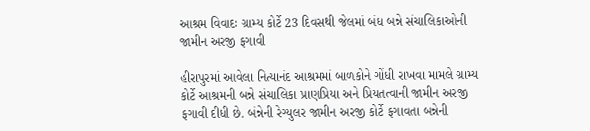આશ્રમ વિવાદઃ ગ્રામ્ય કોર્ટે 23 દિવસથી જેલમાં બંધ બન્ને સંચાલિકાઓની જામીન અરજી ફગાવી

હીરાપુરમાં આવેલા નિત્યાનંદ આશ્રમમાં બાળકોને ગોંધી રાખવા મામલે ગ્રામ્ય કોર્ટે આશ્રમની બન્ને સંચાલિકા પ્રાણપ્રિયા અને પ્રિયતત્વાની જામીન અરજી ફગાવી દીધી છે. બંન્નેની રેગ્યુલર જામીન અરજી કોર્ટે ફગાવતા બન્નેની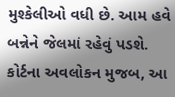મુશ્કેલીઓ વધી છે. આમ હવે બન્નેને જેલમાં રહેવું પડશે. કોર્ટના અવલોકન મુજબ, આ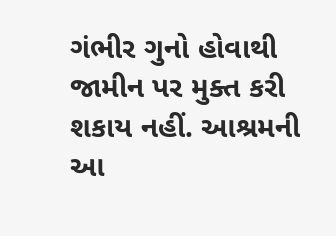ગંભીર ગુનો હોવાથી જામીન પર મુક્ત કરી શકાય નહીં. આશ્રમની આ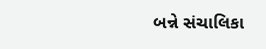બન્ને સંચાલિકા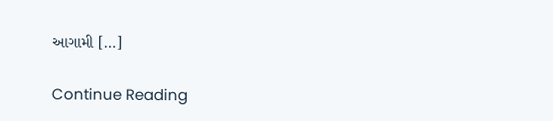આગામી […]

Continue Reading